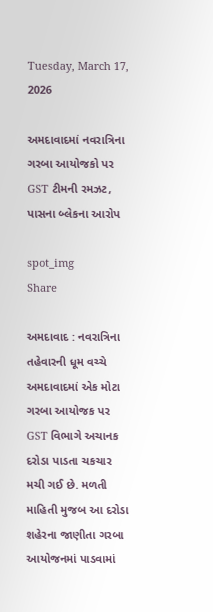Tuesday, March 17, 2026

અમદાવાદમાં નવરાત્રિના ગરબા આયોજકો પર GST ટીમની રમઝટ, પાસના બ્લેકના આરોપ

spot_img
Share

અમદાવાદ : નવરાત્રિના તહેવારની ધૂમ વચ્ચે અમદાવાદમાં એક મોટા ગરબા આયોજક પર GST વિભાગે અચાનક દરોડા પાડતા ચકચાર મચી ગઈ છે. મળતી માહિતી મુજબ આ દરોડા શહેરના જાણીતા ગરબા આયોજનમાં પાડવામાં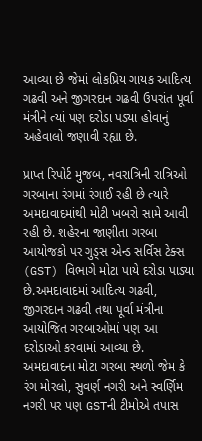આવ્યા છે જેમાં લોકપ્રિય ગાયક આદિત્ય ગઢવી અને જીગરદાન ગઢવી ઉપરાંત પૂર્વા મંત્રીને ત્યાં પણ દરોડા પડ્યા હોવાનું અહેવાલો જણાવી રહ્યા છે.

પ્રાપ્ત રિપોર્ટ મુજબ, નવરાત્રિની રાત્રિઓ ગરબાના રંગમાં રંગાઈ રહી છે ત્યારે અમદાવાદમાંથી મોટી ખબરો સામે આવી રહી છે. શહેરના જાણીતા ગરબા આયોજકો પર ગુડ્સ એન્ડ સર્વિસ ટેક્સ (GST) વિભાગે મોટા પાયે દરોડા પાડ્યા છે.અમદાવાદમાં આદિત્ય ગઢવી, જીગરદાન ગઢવી તથા પૂર્વા મંત્રીના આયોજિત ગરબાઓમાં પણ આ દરોડાઓ કરવામાં આવ્યા છે. અમદાવાદના મોટા ગરબા સ્થળો જેમ કે રંગ મોરલો, સુવર્ણ નગરી અને સ્વર્ણિમ નગરી પર પણ GSTની ટીમોએ તપાસ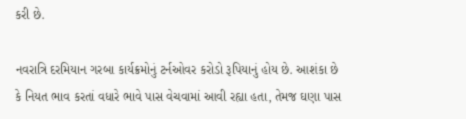કરી છે.

નવરાત્રિ દરમિયાન ગરબા કાર્યક્રમોનું ટર્નઓવર કરોડો રૂપિયાનું હોય છે. આશંકા છે કે નિયત ભાવ કરતાં વધારે ભાવે પાસ વેચવામાં આવી રહ્યા હતા, તેમજ ઘણા પાસ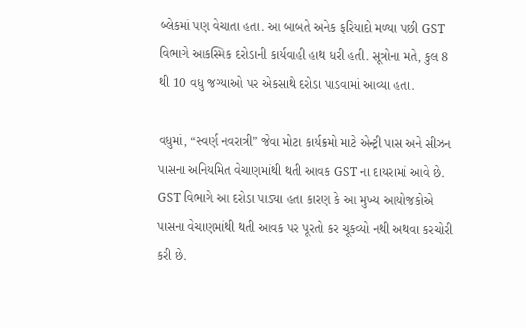બ્લેકમાં પણ વેચાતા હતા. આ બાબતે અનેક ફરિયાદો મળ્યા પછી GST વિભાગે આકસ્મિક દરોડાની કાર્યવાહી હાથ ધરી હતી. સૂત્રોના મતે, કુલ 8 થી 10 વધુ જગ્યાઓ પર એકસાથે દરોડા પાડવામાં આવ્યા હતા.

વધુમાં, “સ્વર્ણ નવરાત્રી” જેવા મોટા કાર્યક્રમો માટે એન્ટ્રી પાસ અને સીઝન પાસના અનિયમિત વેચાણમાંથી થતી આવક GST ના દાયરામાં આવે છે. GST વિભાગે આ દરોડા પાડ્યા હતા કારણ કે આ મુખ્ય આયોજકોએ પાસના વેચાણમાંથી થતી આવક પર પૂરતો કર ચૂકવ્યો નથી અથવા કરચોરી કરી છે.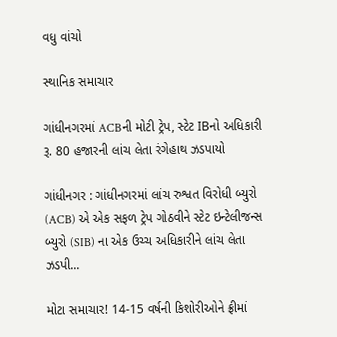વધુ વાંચો

સ્થાનિક સમાચાર

ગાંધીનગરમાં ACBની મોટી ટ્રેપ, સ્ટેટ IBનો અધિકારી રૂ. 80 હજારની લાંચ લેતા રંગેહાથ ઝડપાયો

ગાંધીનગર : ગાંધીનગરમાં લાંચ રુશ્વત વિરોધી બ્યુરો (ACB) એ એક સફળ ટ્રેપ ગોઠવીને સ્ટેટ ઇન્ટેલીજન્સ બ્યુરો (SIB) ના એક ઉચ્ચ અધિકારીને લાંચ લેતા ઝડપી...

મોટા સમાચાર! 14-15 વર્ષની કિશોરીઓને ફ્રીમાં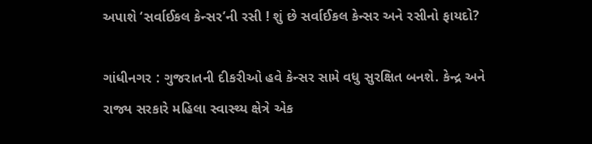અપાશે ‘સર્વાઈકલ કેન્સર’ની રસી ! શું છે સર્વાઈકલ કેન્સર અને રસીનો ફાયદો?

ગાંધીનગર : ગુજરાતની દીકરીઓ હવે કેન્સર સામે વધુ સુરક્ષિત બનશે. કેન્દ્ર અને રાજ્ય સરકારે મહિલા સ્વાસ્થ્ય ક્ષેત્રે એક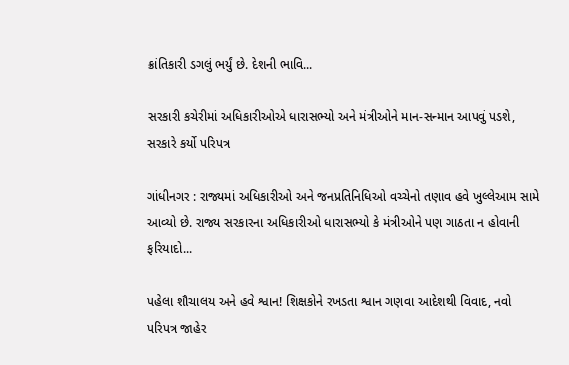ક્રાંતિકારી ડગલું ભર્યું છે. દેશની ભાવિ...

સરકારી કચેરીમાં અધિકારીઓએ ધારાસભ્યો અને મંત્રીઓને માન-સન્માન આપવું પડશે, સરકારે કર્યો પરિપત્ર

ગાંધીનગર : રાજ્યમાં અધિકારીઓ અને જનપ્રતિનિધિઓ વચ્ચેનો તણાવ હવે ખુલ્લેઆમ સામે આવ્યો છે. રાજ્ય સરકારના અધિકારીઓ ધારાસભ્યો કે મંત્રીઓને પણ ગાઠતા ન હોવાની ફરિયાદો...

પહેલા શૌચાલય અને હવે શ્વાન! શિક્ષકોને રખડતા શ્વાન ગણવા આદેશથી વિવાદ, નવો પરિપત્ર જાહેર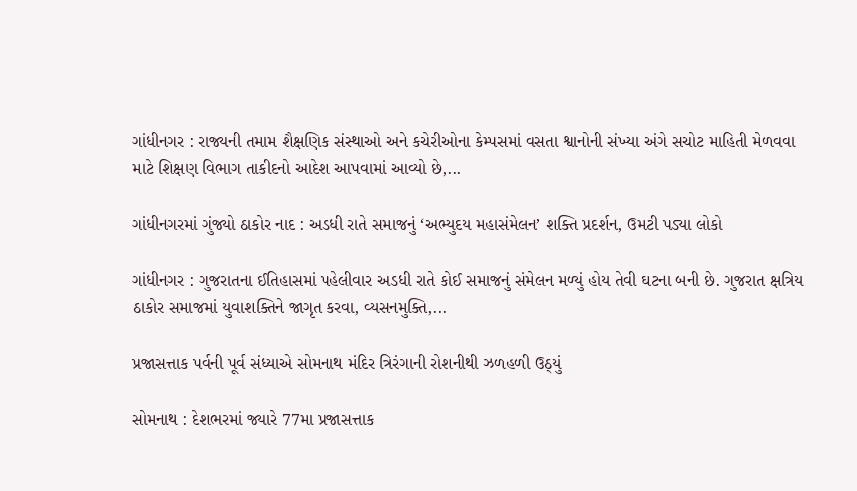ગાંધીનગર : રાજ્યની તમામ શૈક્ષણિક સંસ્થાઓ અને કચેરીઓના કેમ્પસમાં વસતા શ્વાનોની સંખ્યા અંગે સચોટ માહિતી મેળવવા માટે શિક્ષણ વિભાગ તાકીદનો આદેશ આપવામાં આવ્યો છે,...

ગાંધીનગરમાં ગુંજ્યો ઠાકોર નાદ : અડધી રાતે સમાજનું ‘અભ્યુદય મહાસંમેલન’ શક્તિ પ્રદર્શન, ઉમટી પડ્યા લોકો

ગાંધીનગર : ગુજરાતના ઈતિહાસમાં પહેલીવાર અડધી રાતે કોઈ સમાજનું સંમેલન મળ્યું હોય તેવી ઘટના બની છે. ગુજરાત ક્ષત્રિય ઠાકોર સમાજમાં યુવાશક્તિને જાગૃત કરવા, વ્યસનમુક્તિ,...

પ્રજાસત્તાક પર્વની પૂર્વ સંધ્યાએ સોમનાથ મંદિર ત્રિરંગાની રોશનીથી ઝળહળી ઉઠ્યું

સોમનાથ : દેશભરમાં જ્યારે 77મા પ્રજાસત્તાક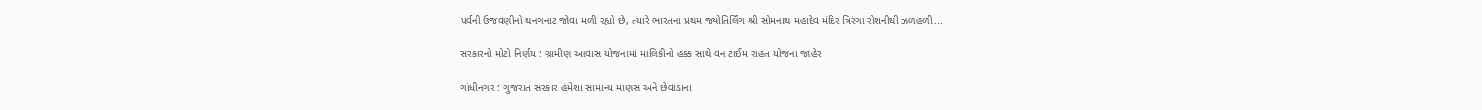પર્વની ઉજવણીનો થનગનાટ જોવા મળી રહ્યો છે, ત્યારે ભારતના પ્રથમ જ્યોતિર્લિંગ શ્રી સોમનાથ મહાદેવ મંદિર ત્રિરંગા રોશનીથી ઝળહળી...

સરકારનો મોટો નિર્ણય : ગ્રામીણ આવાસ યોજનામાં માલિકીનો હક્ક સાથે વન ટાઈમ રાહત યોજના જાહેર

ગાંધીનગર : ગુજરાત સરકાર હંમેશા સામાન્ય માણસ અને છેવાડાના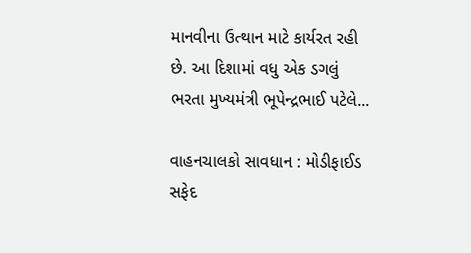માનવીના ઉત્થાન માટે કાર્યરત રહી છે. આ દિશામાં વધુ એક ડગલું ભરતા મુખ્યમંત્રી ભૂપેન્દ્રભાઈ પટેલે...

વાહનચાલકો સાવધાન : મોડીફાઈડ સફેદ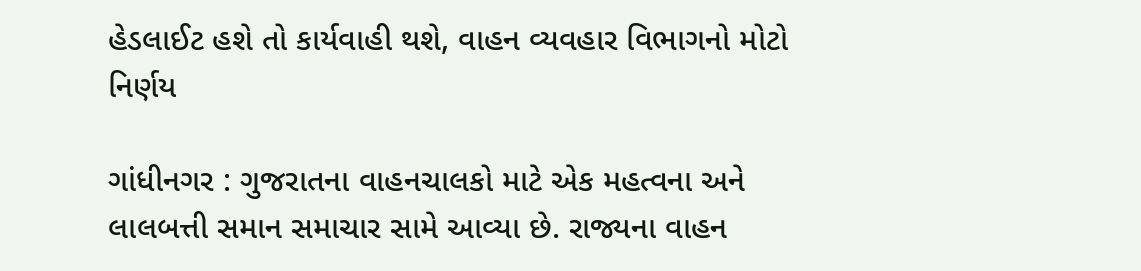હેડલાઈટ હશે તો કાર્યવાહી થશે, વાહન વ્યવહાર વિભાગનો મોટો નિર્ણય

ગાંધીનગર : ગુજરાતના વાહનચાલકો માટે એક મહત્વના અને લાલબત્તી સમાન સમાચાર સામે આવ્યા છે. રાજ્યના વાહન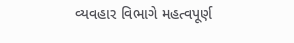વ્યવહાર વિભાગે મહત્વપૂર્ણ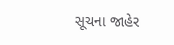સૂચના જાહેર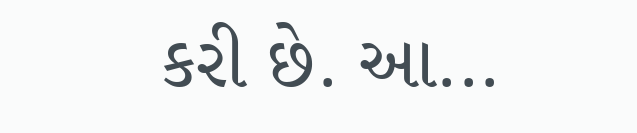કરી છે. આ...